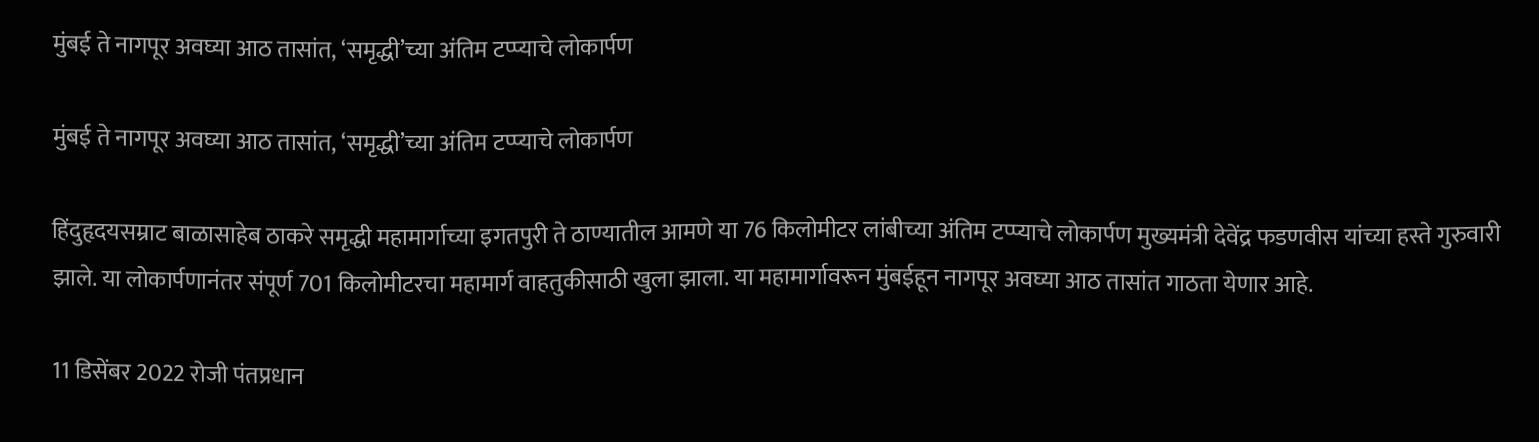मुंबई ते नागपूर अवघ्या आठ तासांत, ‘समृद्धी’च्या अंतिम टप्प्याचे लोकार्पण

मुंबई ते नागपूर अवघ्या आठ तासांत, ‘समृद्धी’च्या अंतिम टप्प्याचे लोकार्पण

हिंदुहृदयसम्राट बाळासाहेब ठाकरे समृद्धी महामार्गाच्या इगतपुरी ते ठाण्यातील आमणे या 76 किलोमीटर लांबीच्या अंतिम टप्प्याचे लोकार्पण मुख्यमंत्री देवेंद्र फडणवीस यांच्या हस्ते गुरुवारी झाले. या लोकार्पणानंतर संपूर्ण 701 किलोमीटरचा महामार्ग वाहतुकीसाठी खुला झाला. या महामार्गावरून मुंबईहून नागपूर अवघ्या आठ तासांत गाठता येणार आहे.

11 डिसेंबर 2022 रोजी पंतप्रधान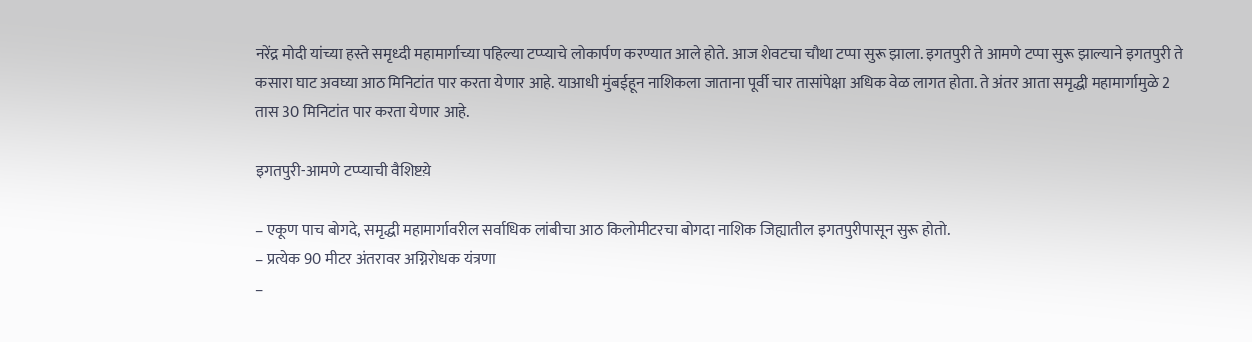नरेंद्र मोदी यांच्या हस्ते समृध्दी महामार्गाच्या पहिल्या टप्प्याचे लोकार्पण करण्यात आले होते. आज शेवटचा चौथा टप्पा सुरू झाला. इगतपुरी ते आमणे टप्पा सुरू झाल्याने इगतपुरी ते कसारा घाट अवघ्या आठ मिनिटांत पार करता येणार आहे. याआधी मुंबईहून नाशिकला जाताना पूर्वी चार तासांपेक्षा अधिक वेळ लागत होता. ते अंतर आता समृद्धी महामार्गामुळे 2 तास 30 मिनिटांत पार करता येणार आहे.

इगतपुरी-आमणे टप्प्याची वैशिष्टय़े

– एकूण पाच बोगदे, समृद्धी महामार्गावरील सर्वाधिक लांबीचा आठ किलोमीटरचा बोगदा नाशिक जिह्यातील इगतपुरीपासून सुरू होतो.
– प्रत्येक 90 मीटर अंतरावर अग्निरोधक यंत्रणा
–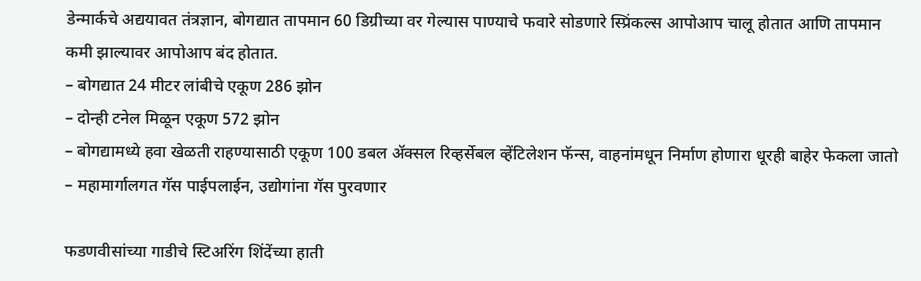डेन्मार्कचे अद्ययावत तंत्रज्ञान, बोगद्यात तापमान 60 डिग्रीच्या वर गेल्यास पाण्याचे फवारे सोडणारे स्प्रिंकल्स आपोआप चालू होतात आणि तापमान कमी झाल्यावर आपोआप बंद होतात.
– बोगद्यात 24 मीटर लांबीचे एकूण 286 झोन
– दोन्ही टनेल मिळून एकूण 572 झोन
– बोगद्यामध्ये हवा खेळती राहण्यासाठी एकूण 100 डबल ॲक्सल रिव्हर्सेबल व्हेंटिलेशन फॅन्स, वाहनांमधून निर्माण होणारा धूरही बाहेर फेकला जातो
– महामार्गालगत गॅस पाईपलाईन, उद्योगांना गॅस पुरवणार

फडणवीसांच्या गाडीचे स्टिअरिंग शिंदेंच्या हाती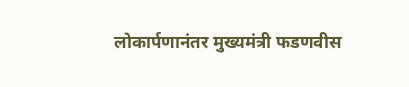लोकार्पणानंतर मुख्यमंत्री फडणवीस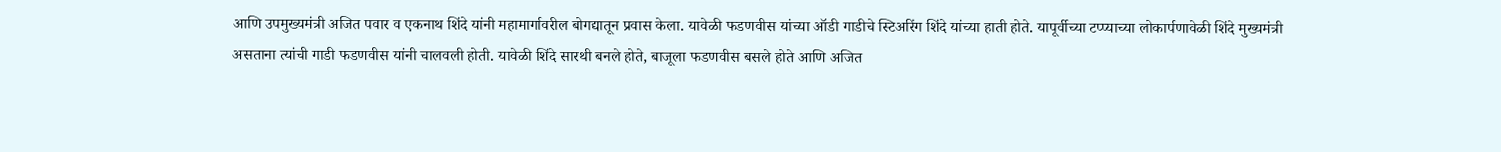आणि उपमुख्यमंत्री अजित पवार व एकनाथ शिंदे यांनी महामार्गावरील बोगद्यातून प्रवास केला. यावेळी फडणवीस यांच्या ऑडी गाडीचे स्टिअरिंग शिंदे यांच्या हाती होते. यापूर्वीच्या टप्प्याच्या लोकार्पणावेळी शिंदे मुख्यमंत्री असताना त्यांची गाडी फडणवीस यांनी चालवली होती. यावेळी शिंदे सारथी बनले होते, बाजूला फडणवीस बसले होते आणि अजित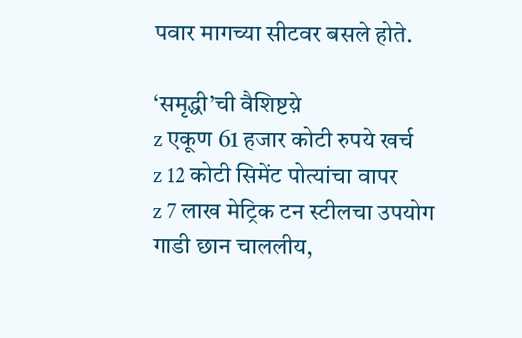पवार मागच्या सीटवर बसले होते.

‘समृद्धी’ची वैशिष्टय़े
z एकूण 61 हजार कोटी रुपये खर्च
z 12 कोटी सिमेंट पोत्यांचा वापर
z 7 लाख मेट्रिक टन स्टीलचा उपयोग
गाडी छान चाललीय,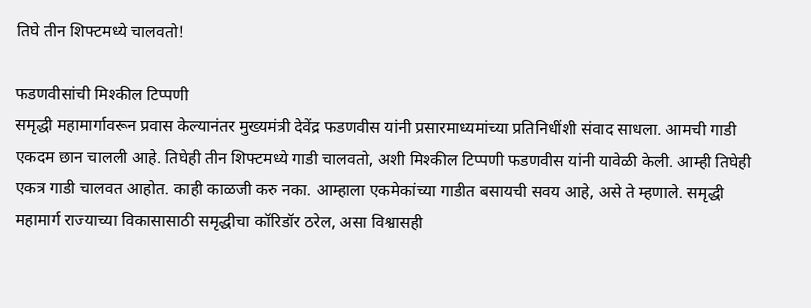तिघे तीन शिफ्टमध्ये चालवतो!

फडणवीसांची मिश्कील टिप्पणी
समृद्धी महामार्गावरून प्रवास केल्यानंतर मुख्यमंत्री देवेंद्र फडणवीस यांनी प्रसारमाध्यमांच्या प्रतिनिधींशी संवाद साधला. आमची गाडी एकदम छान चालली आहे. तिघेही तीन शिफ्टमध्ये गाडी चालवतो, अशी मिश्कील टिप्पणी फडणवीस यांनी यावेळी केली. आम्ही तिघेही एकत्र गाडी चालवत आहोत. काही काळजी करु नका. आम्हाला एकमेकांच्या गाडीत बसायची सवय आहे, असे ते म्हणाले. समृद्धी महामार्ग राज्याच्या विकासासाठी समृद्धीचा कॉरिडॉर ठरेल, असा विश्वासही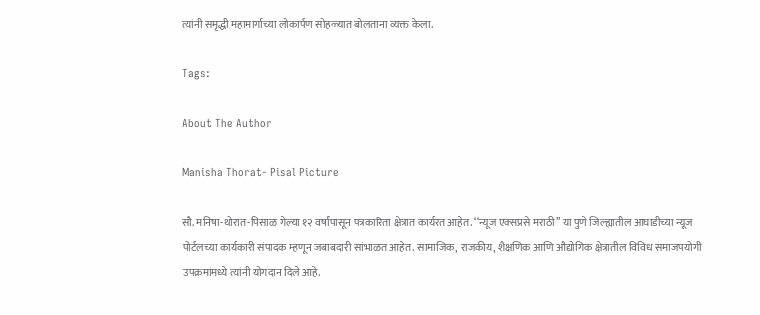त्यांनी समृद्धी महामार्गाच्या लोकार्पण सोहळ्यात बोलताना व्यक्त केला.

Tags:

About The Author

Manisha Thorat- Pisal Picture

सौ. मनिषा-थोरात-पिसाळ गेल्या १२ वर्षांपासून पत्रकारिता क्षेत्रात कार्यरत आहेत. ‘‘न्यूज एक्सप्रसे मराठी’’ या पुणे जिल्ह्यातील आघाडीच्या न्यूज पोर्टलच्या कार्यकारी संपादक म्हणून जबाबदारी सांभाळत आहेत. सामाजिक, राजकीय, शैक्षणिक आणि औद्योगिक क्षेत्रातील विविध समाजपयोगी उपक्रमांमध्ये त्यांनी योगदान दिले आहे.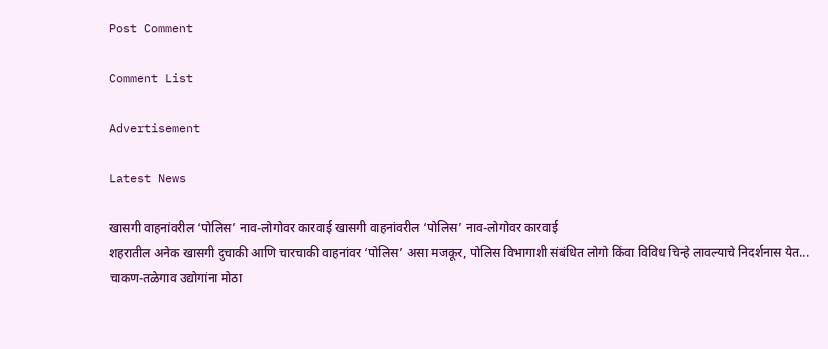Post Comment

Comment List

Advertisement

Latest News

खासगी वाहनांवरील ‘पोलिस’ नाव-लोगोवर कारवाई खासगी वाहनांवरील ‘पोलिस’ नाव-लोगोवर कारवाई
शहरातील अनेक खासगी दुचाकी आणि चारचाकी वाहनांवर ‘पोलिस’ असा मजकूर, पोलिस विभागाशी संबंधित लोगो किंवा विविध चिन्हे लावल्याचे निदर्शनास येत...
चाकण-तळेगाव उद्योगांना मोठा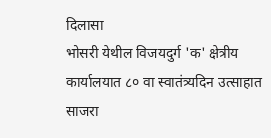दिलासा
भोसरी येथील विजयदुर्ग 'क' क्षेत्रीय कार्यालयात ८० वा स्वातंत्र्यदिन उत्साहात साजरा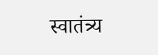स्वातंत्र्य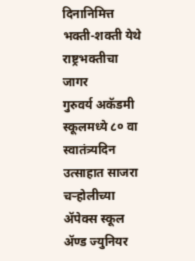दिनानिमित्त भक्ती-शक्ती येथे राष्ट्रभक्तीचा जागर
गुरुवर्य अकॅडमी स्कूलमध्ये ८० वा स्वातंत्र्यदिन उत्साहात साजरा
चऱ्होलीच्या अ‍ॅपेक्स स्कूल अ‍ॅण्ड ज्युनियर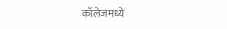कॉलेजमध्ये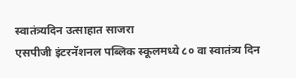स्वातंत्र्यदिन उत्साहात साजरा
एसपीजी इंटरनॅशनल पब्लिक स्कूलमध्ये ८० वा स्वातंत्र्य दिन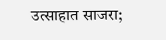उत्साहात साजरा;